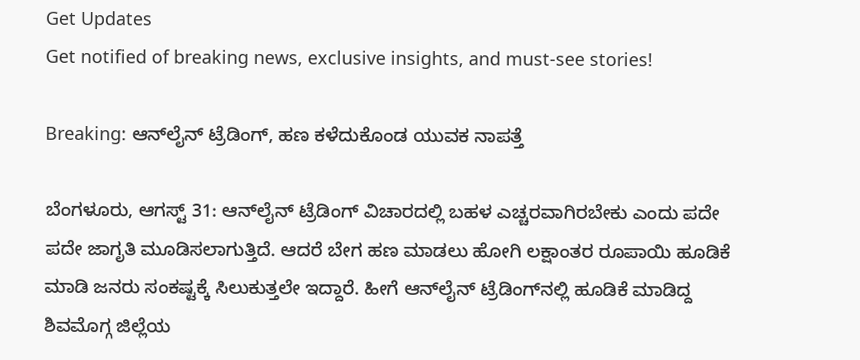Get Updates
Get notified of breaking news, exclusive insights, and must-see stories!

Breaking: ಆನ್‌ಲೈನ್ ಟ್ರೆಡಿಂಗ್, ಹಣ ಕಳೆದುಕೊಂಡ ಯುವಕ ನಾಪತ್ತೆ

ಬೆಂಗಳೂರು, ಆಗಸ್ಟ್ 31: ಆನ್‌ಲೈನ್ ಟ್ರೆಡಿಂಗ್ ವಿಚಾರದಲ್ಲಿ ಬಹಳ ಎಚ್ಚರವಾಗಿರಬೇಕು ಎಂದು ಪದೇ ಪದೇ ಜಾಗೃತಿ ಮೂಡಿಸಲಾಗುತ್ತಿದೆ. ಆದರೆ ಬೇಗ ಹಣ ಮಾಡಲು ಹೋಗಿ ಲಕ್ಷಾಂತರ ರೂಪಾಯಿ ಹೂಡಿಕೆ ಮಾಡಿ ಜನರು ಸಂಕಷ್ಟಕ್ಕೆ ಸಿಲುಕುತ್ತಲೇ ಇದ್ದಾರೆ. ಹೀಗೆ ಆನ್‌ಲೈನ್ ಟ್ರೆಡಿಂಗ್‌ನಲ್ಲಿ ಹೂಡಿಕೆ ಮಾಡಿದ್ದ ಶಿವಮೊಗ್ಗ ಜಿಲ್ಲೆಯ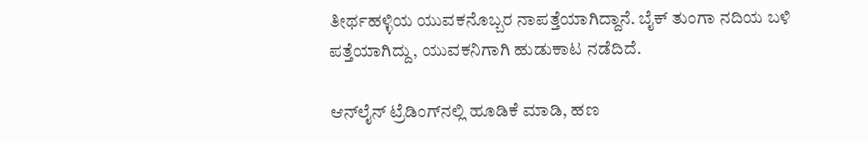ತೀರ್ಥಹಳ್ಳಿಯ ಯುವಕನೊಬ್ಬರ ನಾಪತ್ತೆಯಾಗಿದ್ದಾನೆ. ಬೈಕ್ ತುಂಗಾ ನದಿಯ ಬಳಿ ಪತ್ತೆಯಾಗಿದ್ದು, ಯುವಕನಿಗಾಗಿ ಹುಡುಕಾಟ ನಡೆದಿದೆ.

ಆನ್‌ಲೈನ್ ಟ್ರೆಡಿಂಗ್‌ನಲ್ಲಿ ಹೂಡಿಕೆ ಮಾಡಿ, ಹಣ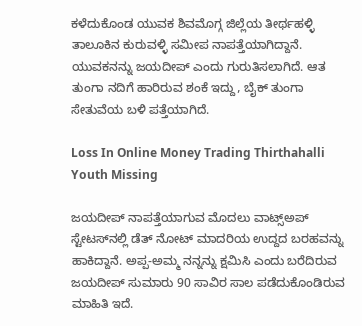ಕಳೆದುಕೊಂಡ ಯುವಕ ಶಿವಮೊಗ್ಗ ಜಿಲ್ಲೆಯ ತೀರ್ಥಹಳ್ಳಿ ತಾಲೂಕಿನ ಕುರುವಳ್ಳಿ ಸಮೀಪ ನಾಪತ್ತೆಯಾಗಿದ್ದಾನೆ. ಯುವಕನನ್ನು ಜಯದೀಪ್ ಎಂದು ಗುರುತಿಸಲಾಗಿದೆ. ಆತ ತುಂಗಾ ನದಿಗೆ ಹಾರಿರುವ ಶಂಕೆ ಇದ್ದು, ಬೈಕ್ ತುಂಗಾ ಸೇತುವೆಯ ಬಳಿ ಪತ್ತೆಯಾಗಿದೆ.

Loss In Online Money Trading Thirthahalli Youth Missing

ಜಯದೀಪ್ ನಾಪತ್ತೆಯಾಗುವ ಮೊದಲು ವಾಟ್ಸ್‌ಅಪ್ ಸ್ಟೇಟಸ್‌ನಲ್ಲಿ ಡೆತ್‌ ನೋಟ್ ಮಾದರಿಯ ಉದ್ದದ ಬರಹವನ್ನು ಹಾಕಿದ್ದಾನೆ. ಅಪ್ಪ-ಅಮ್ಮ ನನ್ನನ್ನು ಕ್ಷಮಿಸಿ ಎಂದು ಬರೆದಿರುವ ಜಯದೀಪ್ ಸುಮಾರು 90 ಸಾವಿರ ಸಾಲ ಪಡೆದುಕೊಂಡಿರುವ ಮಾಹಿತಿ ಇದೆ.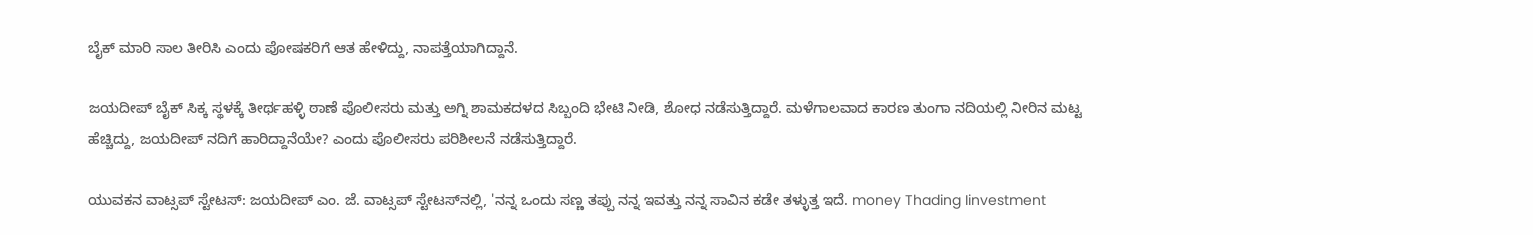ಬೈಕ್ ಮಾರಿ ಸಾಲ ತೀರಿಸಿ ಎಂದು ಪೋಷಕರಿಗೆ ಆತ ಹೇಳಿದ್ದು, ನಾಪತ್ತೆಯಾಗಿದ್ದಾನೆ.

ಜಯದೀಪ್ ಬೈಕ್ ಸಿಕ್ಕ ಸ್ಥಳಕ್ಕೆ ತೀರ್ಥಹಳ್ಳಿ ಠಾಣೆ ಪೊಲೀಸರು ಮತ್ತು ಅಗ್ನಿ ಶಾಮಕದಳದ ಸಿಬ್ಬಂದಿ ಭೇಟಿ ನೀಡಿ, ಶೋಧ ನಡೆಸುತ್ತಿದ್ದಾರೆ. ಮಳೆಗಾಲವಾದ ಕಾರಣ ತುಂಗಾ ನದಿಯಲ್ಲಿ ನೀರಿನ ಮಟ್ಟ ಹೆಚ್ಚಿದ್ದು, ಜಯದೀಪ್ ನದಿಗೆ ಹಾರಿದ್ದಾನೆಯೇ? ಎಂದು ಪೊಲೀಸರು ಪರಿಶೀಲನೆ ನಡೆಸುತ್ತಿದ್ದಾರೆ.

ಯುವಕನ ವಾಟ್ಸಪ್ ಸ್ಟೇಟಸ್: ಜಯದೀಪ್ ಎಂ. ಜೆ. ವಾಟ್ಸಪ್ ಸ್ಟೇಟಸ್‌ನಲ್ಲಿ, 'ನನ್ನ ಒಂದು ಸಣ್ಣ ತಪ್ಪು ನನ್ನ ಇವತ್ತು ನನ್ನ ಸಾವಿನ ಕಡೇ ತಳ್ಳುತ್ತ ಇದೆ. money Thading Iinvestment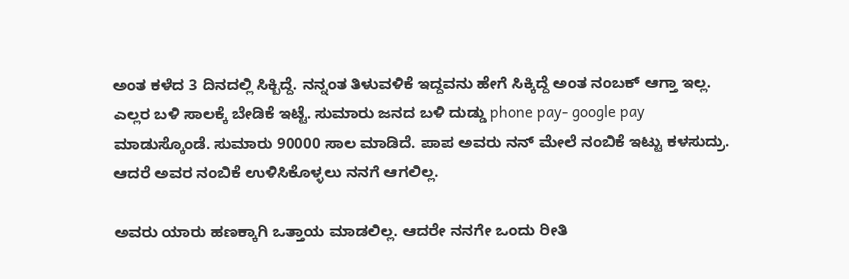ಅಂತ ಕಳೆದ 3 ದಿನದಲ್ಲಿ ಸಿಕ್ಬಿದ್ದೆ. ನನ್ನಂತ ತಿಳುವಳಿಕೆ ಇದ್ದವನು ಹೇಗೆ ಸಿಕ್ಕಿದ್ದೆ ಅಂತ ನಂಬಕ್ ಆಗ್ತಾ ಇಲ್ಲ. ಎಲ್ಲರ ಬಳಿ ಸಾಲಕ್ಕೆ ಬೇಡಿಕೆ ಇಟ್ಟೆ. ಸುಮಾರು ಜನದ ಬಳಿ ದುಡ್ಡು phone pay- google pay ಮಾಡುಸ್ಕೊಂಡೆ. ಸುಮಾರು 90000 ಸಾಲ ಮಾಡಿದೆ. ಪಾಪ ಅವರು ನನ್ ಮೇಲೆ ನಂಬಿಕೆ ಇಟ್ಟು ಕಳಸುದ್ರು. ಆದರೆ ಅವರ ನಂಬಿಕೆ ಉಳಿಸಿಕೊಳ್ಳಲು ನನಗೆ ಆಗಲಿಲ್ಲ.

ಅವರು ಯಾರು ಹಣಕ್ಕಾಗಿ ಒತ್ತಾಯ ಮಾಡಲಿಲ್ಲ. ಆದರೇ ನನಗೇ ಒಂದು ರೀತಿ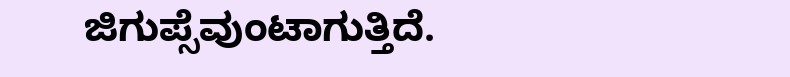ಜಿಗುಪ್ಸೆವುಂಟಾಗುತ್ತಿದೆ.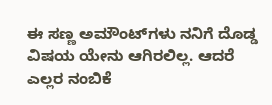ಈ ಸಣ್ಣ ಅಮೌಂಟ್‌ಗಳು ನನಿಗೆ ದೊಡ್ಡ ವಿಷಯ ಯೇನು ಆಗಿರಲಿಲ್ಲ. ಆದರೆ ಎಲ್ಲರ ನಂಬಿಕೆ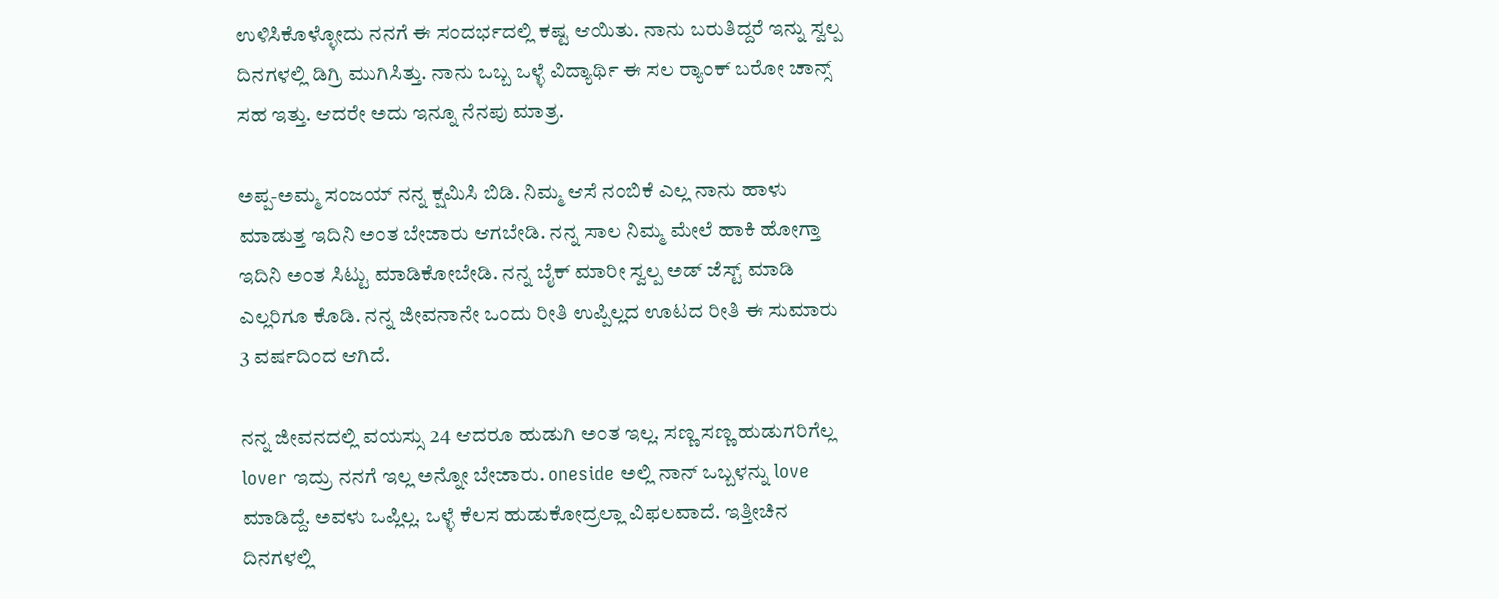ಉಳಿಸಿಕೊಳ್ಳೋದು ನನಗೆ ಈ ಸಂದರ್ಭದಲ್ಲಿ ಕಷ್ಟ ಆಯಿತು. ನಾನು ಬರುತಿದ್ದರೆ ಇನ್ನು ಸ್ವಲ್ಪ ದಿನಗಳಲ್ಲಿ ಡಿಗ್ರಿ ಮುಗಿಸಿತ್ತು. ನಾನು ಒಬ್ಬ ಒಳ್ಳೆ ವಿದ್ಯಾರ್ಥಿ ಈ ಸಲ ರ‍್ಯಾಂಕ್ ಬರೋ ಚಾನ್ಸ್ ಸಹ ಇತ್ತು. ಆದರೇ ಅದು ಇನ್ನೂ ನೆನಪು ಮಾತ್ರ.

ಅಪ್ಪ-ಅಮ್ಮ ಸಂಜಯ್ ನನ್ನ ಕ್ಷಮಿಸಿ ಬಿಡಿ. ನಿಮ್ಮ ಆಸೆ ನಂಬಿಕೆ ಎಲ್ಲ ನಾನು ಹಾಳು ಮಾಡುತ್ತ ಇದಿನಿ ಅಂತ ಬೇಜಾರು ಆಗಬೇಡಿ. ನನ್ನ ಸಾಲ ನಿಮ್ಮ ಮೇಲೆ ಹಾಕಿ ಹೋಗ್ತಾ ಇದಿನಿ ಅಂತ ಸಿಟ್ಟು ಮಾಡಿಕೋಬೇಡಿ. ನನ್ನ ಬೈಕ್ ಮಾರೀ ಸ್ವಲ್ಪ ಅಡ್‌ ಜೆಸ್ಟ್‌ ಮಾಡಿ ಎಲ್ಲರಿಗೂ ಕೊಡಿ. ನನ್ನ ಜೀವನಾನೇ ಒಂದು ರೀತಿ ಉಪ್ಪಿಲ್ಲದ ಊಟದ ರೀತಿ ಈ ಸುಮಾರು 3 ವರ್ಷದಿಂದ ಆಗಿದೆ.

ನನ್ನ ಜೀವನದಲ್ಲಿ ವಯಸ್ಸು 24 ಆದರೂ ಹುಡುಗಿ ಅಂತ ಇಲ್ಲ. ಸಣ್ಣ ಸಣ್ಣ ಹುಡುಗರಿಗೆಲ್ಲ lover ಇದ್ರು ನನಗೆ ಇಲ್ಲ ಅನ್ನೋ ಬೇಜಾರು. oneside ಅಲ್ಲಿ ನಾನ್ ಒಬ್ಬಳನ್ನು love ಮಾಡಿದ್ದೆ. ಅವಳು ಒಪ್ಲಿಲ್ಲ. ಒಳ್ಳೆ ಕೆಲಸ ಹುಡುಕೋದ್ರಲ್ಲಾ ವಿಫಲವಾದೆ. ಇತ್ತೀಚಿನ ದಿನಗಳಲ್ಲಿ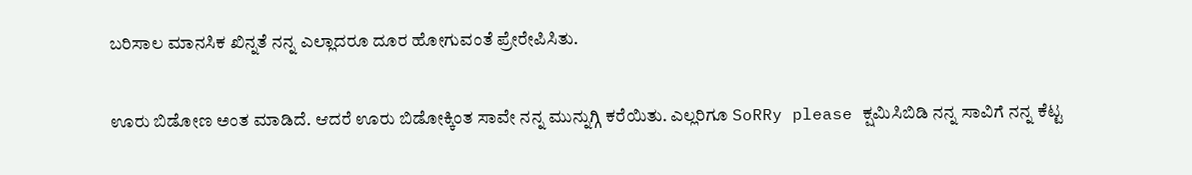ಬರಿಸಾಲ ಮಾನಸಿಕ ಖಿನ್ನತೆ ನನ್ನ ಎಲ್ಲಾದರೂ ದೂರ ಹೋಗುವಂತೆ ಪ್ರೇರೇಪಿಸಿತು.

ಊರು ಬಿಡೋಣ ಅಂತ ಮಾಡಿದೆ. ಆದರೆ ಊರು ಬಿಡೋಕ್ಕಿಂತ ಸಾವೇ ನನ್ನ ಮುನ್ನುಗ್ಗಿ ಕರೆಯಿತು. ಎಲ್ಲರಿಗೂ SoRRy please ಕ್ಷಮಿಸಿಬಿಡಿ ನನ್ನ ಸಾವಿಗೆ ನನ್ನ ಕೆಟ್ಟ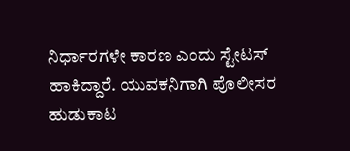ನಿರ್ಧಾರಗಳೇ ಕಾರಣ ಎಂದು ಸ್ಟೇಟಸ್ ಹಾಕಿದ್ದಾರೆ. ಯುವಕನಿಗಾಗಿ ಪೊಲೀಸರ ಹುಡುಕಾಟ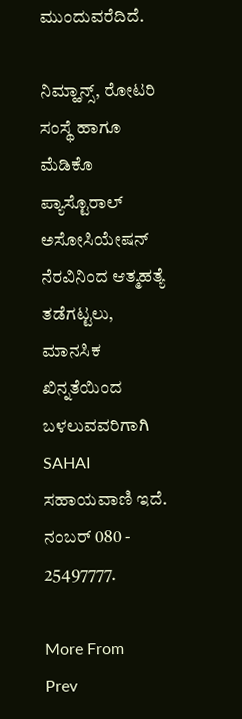ಮುಂದುವರೆದಿದೆ.

ನಿಮ್ಹಾನ್ಸ್, ರೋಟರಿ ಸಂಸ್ಥೆ ಹಾಗೂ ಮೆಡಿಕೊ ಪ್ಯಾಸ್ಟೊರಾಲ್ ಅಸೋಸಿಯೇಷನ್ ನೆರವಿನಿಂದ ಆತ್ಮಹತ್ಯೆ ತಡೆಗಟ್ಟಲು, ಮಾನಸಿಕ ಖಿನ್ನತೆಯಿಂದ ಬಳಲುವವರಿಗಾಗಿ SAHAI ಸಹಾಯವಾಣಿ ಇದೆ. ನಂಬರ್ 080 - 25497777.

More From
Prev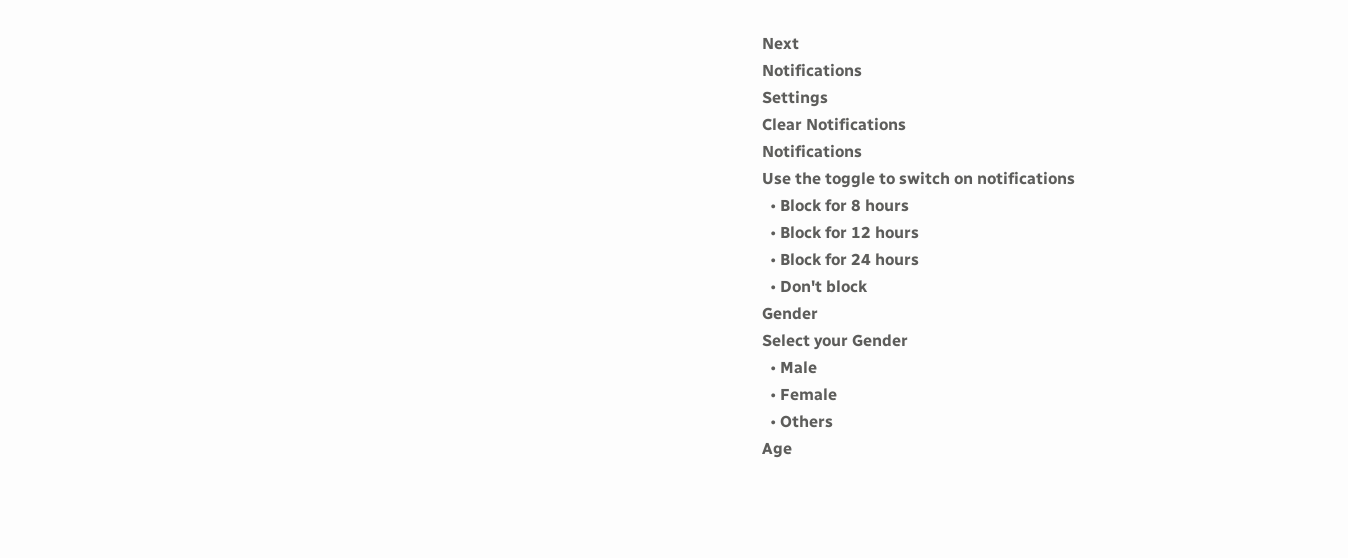Next
Notifications
Settings
Clear Notifications
Notifications
Use the toggle to switch on notifications
  • Block for 8 hours
  • Block for 12 hours
  • Block for 24 hours
  • Don't block
Gender
Select your Gender
  • Male
  • Female
  • Others
Age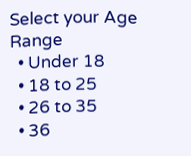Select your Age Range
  • Under 18
  • 18 to 25
  • 26 to 35
  • 36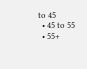to 45
  • 45 to 55
  • 55+